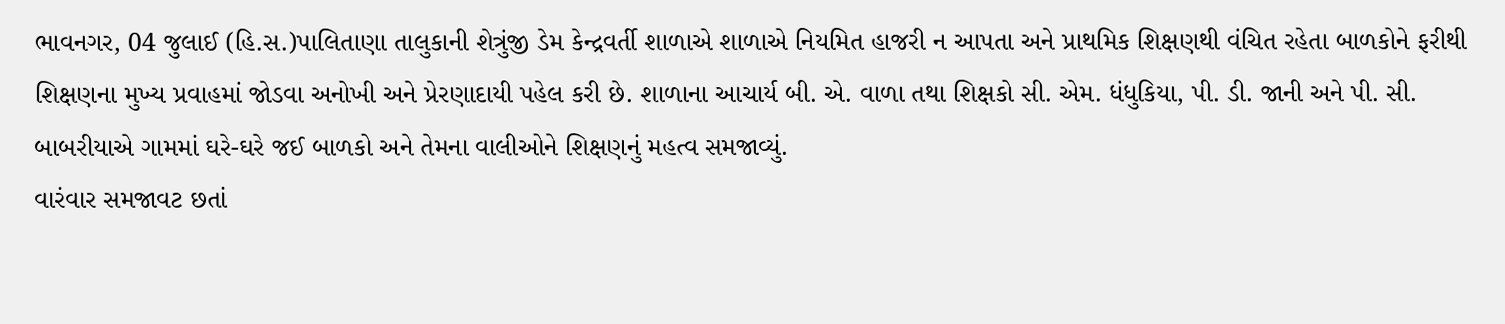ભાવનગર, 04 જુલાઈ (હિ.સ.)પાલિતાણા તાલુકાની શેત્રુંજી ડેમ કેન્દ્રવર્તી શાળાએ શાળાએ નિયમિત હાજરી ન આપતા અને પ્રાથમિક શિક્ષણથી વંચિત રહેતા બાળકોને ફરીથી શિક્ષણના મુખ્ય પ્રવાહમાં જોડવા અનોખી અને પ્રેરણાદાયી પહેલ કરી છે. શાળાના આચાર્ય બી. એ. વાળા તથા શિક્ષકો સી. એમ. ધંધુકિયા, પી. ડી. જાની અને પી. સી. બાબરીયાએ ગામમાં ઘરે-ઘરે જઈ બાળકો અને તેમના વાલીઓને શિક્ષણનું મહત્વ સમજાવ્યું.
વારંવાર સમજાવટ છતાં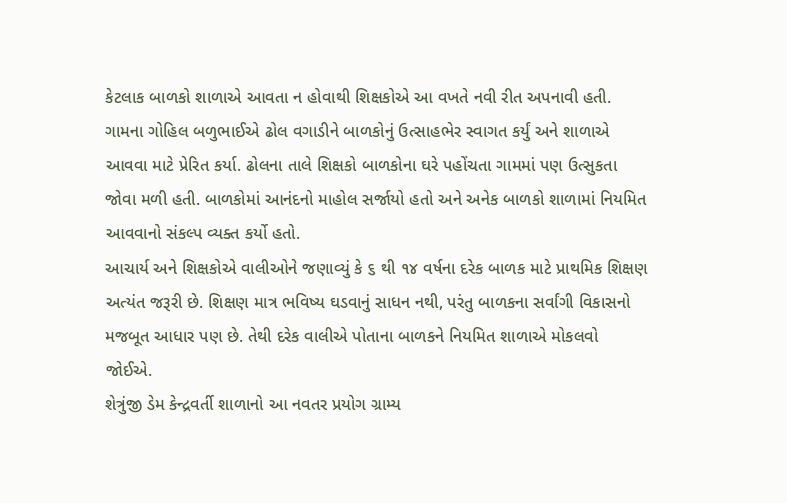કેટલાક બાળકો શાળાએ આવતા ન હોવાથી શિક્ષકોએ આ વખતે નવી રીત અપનાવી હતી. ગામના ગોહિલ બળુભાઈએ ઢોલ વગાડીને બાળકોનું ઉત્સાહભેર સ્વાગત કર્યું અને શાળાએ આવવા માટે પ્રેરિત કર્યા. ઢોલના તાલે શિક્ષકો બાળકોના ઘરે પહોંચતા ગામમાં પણ ઉત્સુકતા જોવા મળી હતી. બાળકોમાં આનંદનો માહોલ સર્જાયો હતો અને અનેક બાળકો શાળામાં નિયમિત આવવાનો સંકલ્પ વ્યક્ત કર્યો હતો.
આચાર્ય અને શિક્ષકોએ વાલીઓને જણાવ્યું કે ૬ થી ૧૪ વર્ષના દરેક બાળક માટે પ્રાથમિક શિક્ષણ અત્યંત જરૂરી છે. શિક્ષણ માત્ર ભવિષ્ય ઘડવાનું સાધન નથી, પરંતુ બાળકના સર્વાંગી વિકાસનો મજબૂત આધાર પણ છે. તેથી દરેક વાલીએ પોતાના બાળકને નિયમિત શાળાએ મોકલવો જોઈએ.
શેત્રુંજી ડેમ કેન્દ્રવર્તી શાળાનો આ નવતર પ્રયોગ ગ્રામ્ય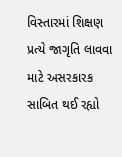વિસ્તારમાં શિક્ષણ પ્રત્યે જાગૃતિ લાવવા માટે અસરકારક સાબિત થઈ રહ્યો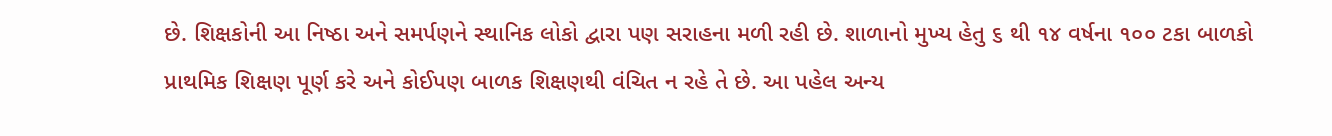છે. શિક્ષકોની આ નિષ્ઠા અને સમર્પણને સ્થાનિક લોકો દ્વારા પણ સરાહના મળી રહી છે. શાળાનો મુખ્ય હેતુ ૬ થી ૧૪ વર્ષના ૧૦૦ ટકા બાળકો પ્રાથમિક શિક્ષણ પૂર્ણ કરે અને કોઈપણ બાળક શિક્ષણથી વંચિત ન રહે તે છે. આ પહેલ અન્ય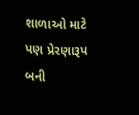શાળાઓ માટે પણ પ્રેરણારૂપ બની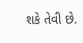શકે તેવી છે.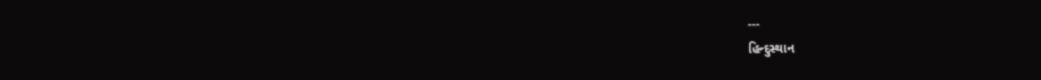---
હિન્દુસ્થાન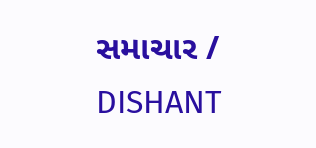સમાચાર / DISHANT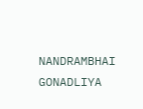NANDRAMBHAI GONADLIYA